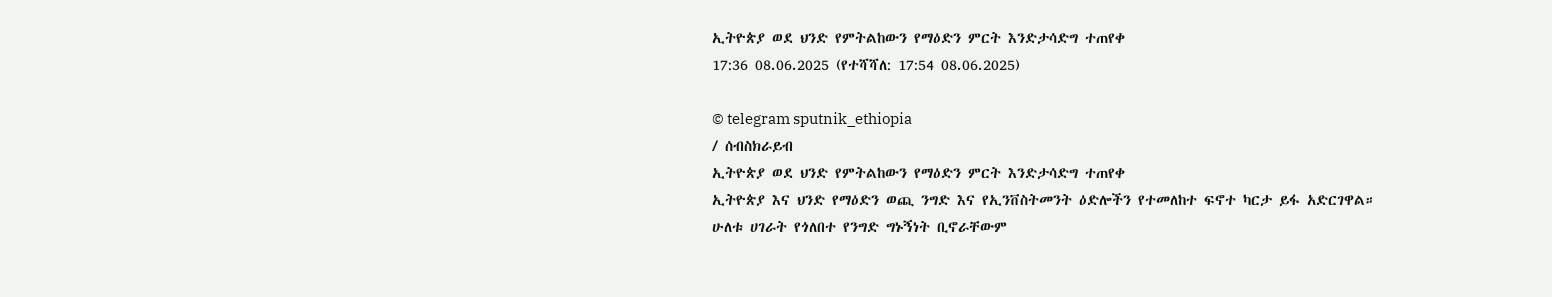ኢትዮጵያ ወደ ህንድ የምትልከውን የማዕድን ምርት እንድታሳድግ ተጠየቀ
17:36 08.06.2025 (የተሻሻለ: 17:54 08.06.2025)

© telegram sputnik_ethiopia
/ ሰብስክራይብ
ኢትዮጵያ ወደ ህንድ የምትልከውን የማዕድን ምርት እንድታሳድግ ተጠየቀ
ኢትዮጵያ እና ህንድ የማዕድን ወጪ ንግድ እና የኢንቨስትመንት ዕድሎችን የተመለከተ ፍኖተ ካርታ ይፋ አድርገዋል።
ሁለቱ ሀገራት የጎለበተ የንግድ ግኑኝነት ቢኖራቸውም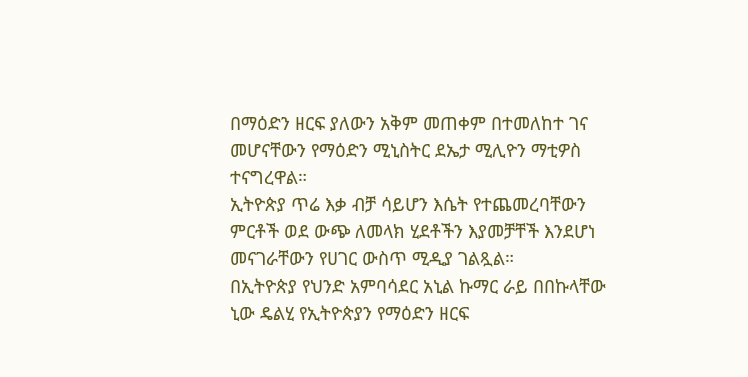በማዕድን ዘርፍ ያለውን አቅም መጠቀም በተመለከተ ገና መሆናቸውን የማዕድን ሚኒስትር ደኤታ ሚሊዮን ማቲዎስ ተናግረዋል።
ኢትዮጵያ ጥሬ እቃ ብቻ ሳይሆን እሴት የተጨመረባቸውን ምርቶች ወደ ውጭ ለመላክ ሂደቶችን እያመቻቸች እንደሆነ መናገራቸውን የሀገር ውስጥ ሚዲያ ገልጿል።
በኢትዮጵያ የህንድ አምባሳደር አኒል ኩማር ራይ በበኩላቸው ኒው ዴልሂ የኢትዮጵያን የማዕድን ዘርፍ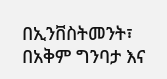በኢንቨስትመንት፣ በአቅም ግንባታ እና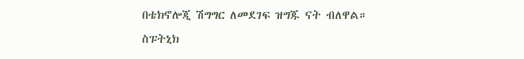በቴክኖሎጂ ሽግግር ለመደገፍ ዝግጁ ናት ብለዋል።
ስፑትኒክ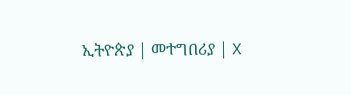ኢትዮጵያ | መተግበሪያ | X